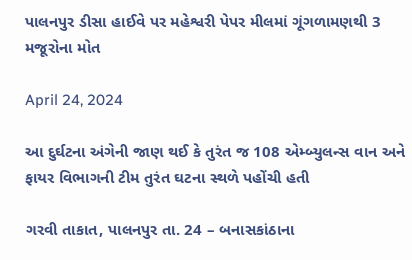પાલનપુર ડીસા હાઈવે પર મહેશ્વરી પેપર મીલમાં ગૂંગળામણથી 3 મજૂરોના મોત

April 24, 2024

આ દુર્ઘટના અંગેની જાણ થઈ કે તુરંત જ 108 એમ્બ્યુલન્સ વાન અને ફાયર વિભાગની ટીમ તુરંત ઘટના સ્થળે પહોંચી હતી

ગરવી તાકાત, પાલનપુર તા. 24 – બનાસકાંઠાના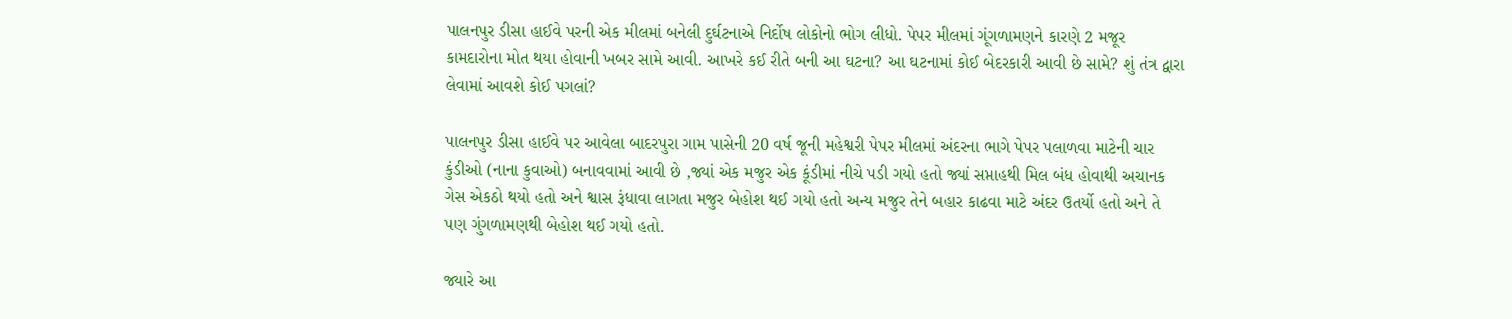પાલનપુર ડીસા હાઈવે પરની એક મીલમાં બનેલી દુર્ઘટનાએ નિર્દોષ લોકોનો ભોગ લીધો. પેપર મીલમાં ગૂંગળામણને કારણે 2 મજૂર કામદારોના મોત થયા હોવાની ખબર સામે આવી. આખરે કઈ રીતે બની આ ઘટના? આ ઘટનામાં કોઈ બેદરકારી આવી છે સામે? શું તંત્ર દ્વારા લેવામાં આવશે કોઈ પગલાં?

પાલનપુર ડીસા હાઈવે પર આવેલા બાદરપુરા ગામ પાસેની 20 વર્ષ જૂની મહેશ્વરી પેપર મીલમાં અંદરના ભાગે પેપર પલાળવા માટેની ચાર કુંડીઓ (નાના કુવાઓ) બનાવવામાં આવી છે ,જ્યાં એક મજુર એક કૂંડીમાં નીચે પડી ગયો હતો જ્યાં સપ્તાહથી મિલ બંધ હોવાથી અચાનક ગેસ એકઠો થયો હતો અને શ્વાસ રૂંધાવા લાગતા મજુર બેહોશ થઈ ગયો હતો અન્ય મજુર તેને બહાર કાઢવા માટે અંદર ઉતર્યો હતો અને તે પણ ગુંગળામણથી બેહોશ થઈ ગયો હતો.

જ્યારે આ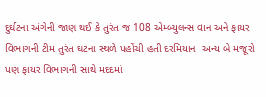દુર્ઘટના અંગેની જાણ થઈ કે તુરંત જ 108 એમ્બ્યુલન્સ વાન અને ફાયર વિભાગની ટીમ તુરંત ઘટના સ્થળે પહોંચી હતી દરમિયાન  અન્ય બે મજૂરો પણ ફાયર વિભાગની સાથે મદદમાં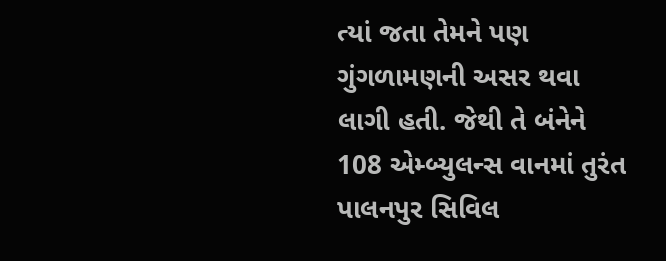ત્યાં જતા તેમને પણ ગુંગળામણની અસર થવા લાગી હતી. જેથી તે બંનેને 108 એમ્બ્યુલન્સ વાનમાં તુરંત પાલનપુર સિવિલ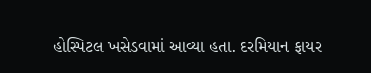હોસ્પિટલ ખસેડવામાં આવ્યા હતા. દરમિયાન ફાયર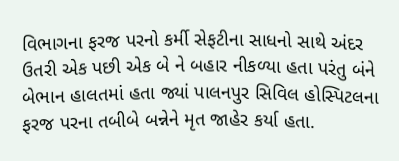વિભાગના ફરજ પરનો કર્મી સેફટીના સાધનો સાથે અંદર ઉતરી એક પછી એક બે ને બહાર નીકળ્યા હતા પરંતુ બંને બેભાન હાલતમાં હતા જ્યાં પાલનપુર સિવિલ હોસ્પિટલના ફરજ પરના તબીબે બન્નેને મૃત જાહેર કર્યા હતા.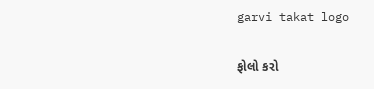garvi takat logo

ફોલો કરો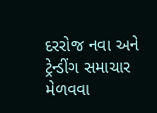દરરોજ નવા અને ટ્રેન્ડીંગ સમાચાર મેળવવા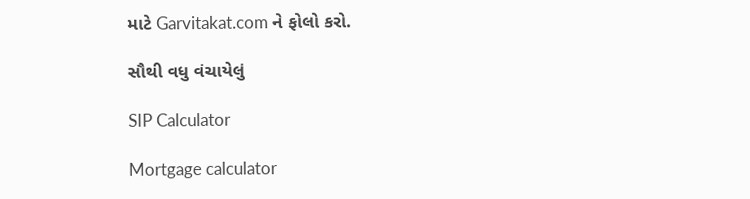માટે Garvitakat.com ને ફોલો કરો.

સૌથી વધુ વંચાયેલું

SIP Calculator

Mortgage calculator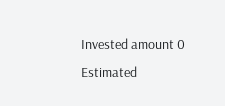Invested amount 0
Estimated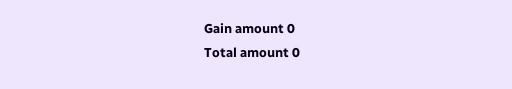Gain amount 0
Total amount 0